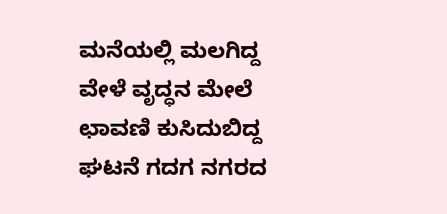ಮನೆಯಲ್ಲಿ ಮಲಗಿದ್ದ ವೇಳೆ ವೃದ್ಧನ ಮೇಲೆ ಛಾವಣಿ ಕುಸಿದುಬಿದ್ದ ಘಟನೆ ಗದಗ ನಗರದ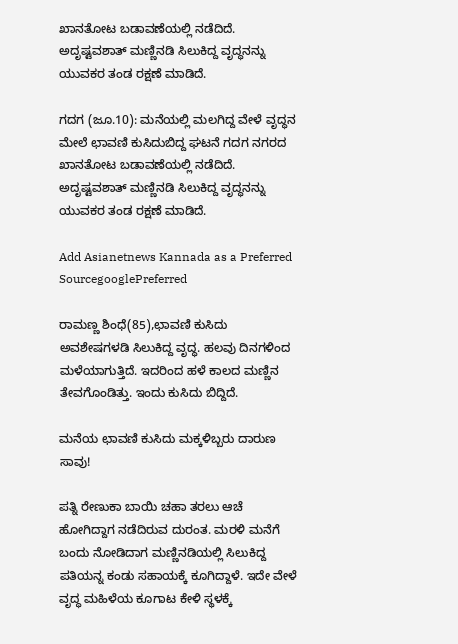ಖಾನತೋಟ ಬಡಾವಣೆಯಲ್ಲಿ ನಡೆದಿದೆ. ಅದೃಷ್ಟವಶಾತ್ ಮಣ್ಣಿನಡಿ ಸಿಲುಕಿದ್ದ ವೃದ್ಧನನ್ನು ಯುವಕರ ತಂಡ ರಕ್ಷಣೆ ಮಾಡಿದೆ.

ಗದಗ (ಜೂ.10): ಮನೆಯಲ್ಲಿ ಮಲಗಿದ್ದ ವೇಳೆ ವೃದ್ಧನ ಮೇಲೆ ಛಾವಣಿ ಕುಸಿದುಬಿದ್ದ ಘಟನೆ ಗದಗ ನಗರದ ಖಾನತೋಟ ಬಡಾವಣೆಯಲ್ಲಿ ನಡೆದಿದೆ. ಅದೃಷ್ಟವಶಾತ್ ಮಣ್ಣಿನಡಿ ಸಿಲುಕಿದ್ದ ವೃದ್ಧನನ್ನು ಯುವಕರ ತಂಡ ರಕ್ಷಣೆ ಮಾಡಿದೆ.

Add Asianetnews Kannada as a Preferred SourcegooglePreferred

ರಾಮಣ್ಣ ಶಿಂಧೆ(85),ಛಾವಣಿ ಕುಸಿದು ಅವಶೇಷಗಳಡಿ ಸಿಲುಕಿದ್ದ ವೃದ್ಧ. ಹಲವು ದಿನಗಳಿಂದ ಮಳೆಯಾಗುತ್ತಿದೆ. ಇದರಿಂದ ಹಳೆ ಕಾಲದ ಮಣ್ಣಿನ ತೇವಗೊಂಡಿತ್ತು. ಇಂದು ಕುಸಿದು ಬಿದ್ದಿದೆ.

ಮನೆಯ ಛಾವಣಿ ಕುಸಿದು ಮಕ್ಕಳಿಬ್ಬರು ದಾರುಣ ಸಾವು!

ಪತ್ನಿ ರೇಣುಕಾ ಬಾಯಿ ಚಹಾ ತರಲು ಆಚೆ ಹೋಗಿದ್ದಾಗ ನಡೆದಿರುವ ದುರಂತ. ಮರಳಿ ಮನೆಗೆ ಬಂದು ನೋಡಿದಾಗ ಮಣ್ಣಿನಡಿಯಲ್ಲಿ ಸಿಲುಕಿದ್ದ ಪತಿಯನ್ನ ಕಂಡು ಸಹಾಯಕ್ಕೆ ಕೂಗಿದ್ದಾಳೆ. ಇದೇ ವೇಳೆ ವೃದ್ಧ ಮಹಿಳೆಯ ಕೂಗಾಟ ಕೇಳಿ ಸ್ಥಳಕ್ಕೆ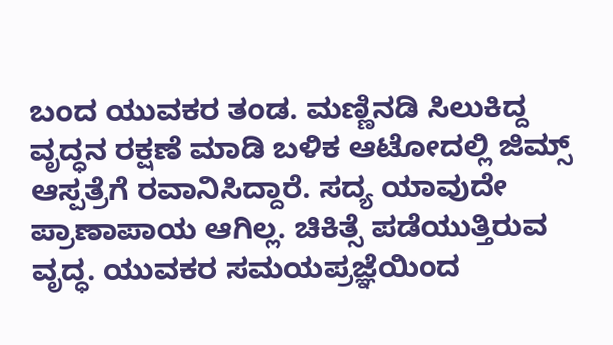ಬಂದ ಯುವಕರ ತಂಡ. ಮಣ್ಣಿನಡಿ ಸಿಲುಕಿದ್ದ ವೃದ್ಧನ ರಕ್ಷಣೆ ಮಾಡಿ ಬಳಿಕ ಆಟೋದಲ್ಲಿ ಜಿಮ್ಸ್ ಆಸ್ಪತ್ರೆಗೆ ರವಾನಿಸಿದ್ದಾರೆ. ಸದ್ಯ ಯಾವುದೇ ಪ್ರಾಣಾಪಾಯ ಆಗಿಲ್ಲ. ಚಿಕಿತ್ಸೆ ಪಡೆಯುತ್ತಿರುವ ವೃದ್ಧ. ಯುವಕರ ಸಮಯಪ್ರಜ್ಞೆಯಿಂದ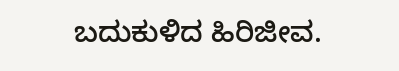ಬದುಕುಳಿದ ಹಿರಿಜೀವ.